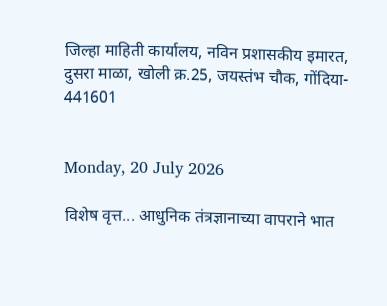जिल्हा माहिती कार्यालय, नविन प्रशासकीय इमारत, दुसरा माळा, खोली क्र.25, जयस्तंभ चौक, गोंदिया- 441601


Monday, 20 July 2026

विशेष वृत्त... आधुनिक तंत्रज्ञानाच्या वापराने भात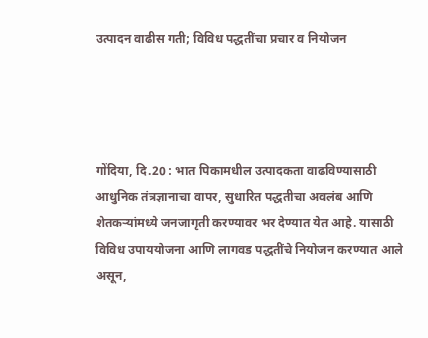उत्पादन वाढीस गती; विविध पद्धतींचा प्रचार व नियोजन




गोंदिया, दि.20 : भात पिकामधील उत्पादकता वाढविण्यासाठी आधुनिक तंत्रज्ञानाचा वापर, सुधारित पद्धतीचा अवलंब आणि शेतकऱ्यांमध्ये जनजागृती करण्यावर भर देण्यात येत आहे. यासाठी विविध उपाययोजना आणि लागवड पद्धतींचे नियोजन करण्यात आले असून,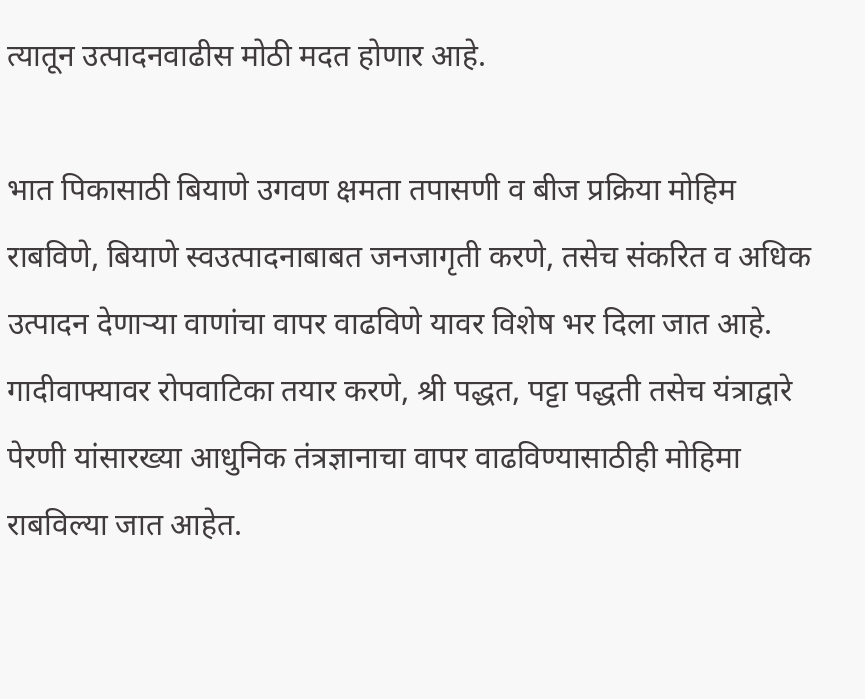त्यातून उत्पादनवाढीस मोठी मदत होणार आहे.

भात पिकासाठी बियाणे उगवण क्षमता तपासणी व बीज प्रक्रिया मोहिम राबविणे, बियाणे स्वउत्पादनाबाबत जनजागृती करणे, तसेच संकरित व अधिक उत्पादन देणाऱ्या वाणांचा वापर वाढविणे यावर विशेष भर दिला जात आहे. गादीवाफ्यावर रोपवाटिका तयार करणे, श्री पद्धत, पट्टा पद्धती तसेच यंत्राद्वारे पेरणी यांसारख्या आधुनिक तंत्रज्ञानाचा वापर वाढविण्यासाठीही मोहिमा राबविल्या जात आहेत.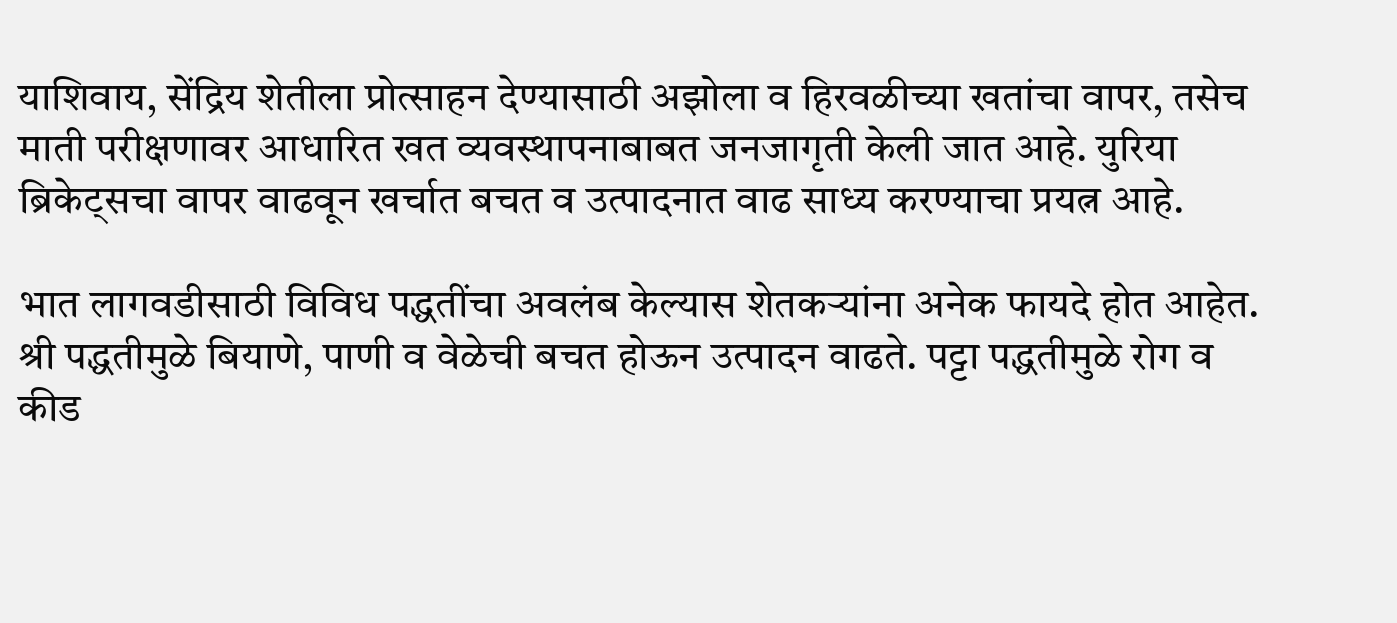याशिवाय, सेंद्रिय शेतीला प्रोत्साहन देण्यासाठी अझोला व हिरवळीच्या खतांचा वापर, तसेच माती परीक्षणावर आधारित खत व्यवस्थापनाबाबत जनजागृती केली जात आहे. युरिया ब्रिकेट्सचा वापर वाढवून खर्चात बचत व उत्पादनात वाढ साध्य करण्याचा प्रयत्न आहे.

भात लागवडीसाठी विविध पद्धतींचा अवलंब केल्यास शेतकऱ्यांना अनेक फायदे होत आहेत. श्री पद्धतीमुळे बियाणे, पाणी व वेळेची बचत होऊन उत्पादन वाढते. पट्टा पद्धतीमुळे रोग व कीड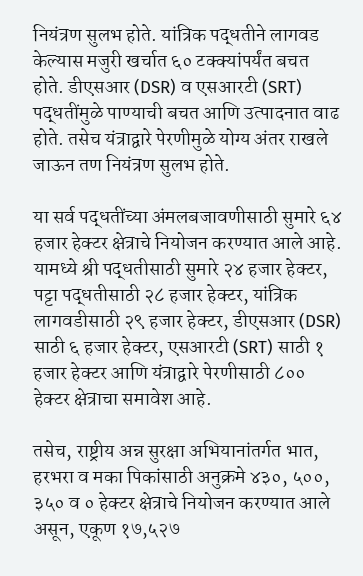नियंत्रण सुलभ होते. यांत्रिक पद्धतीने लागवड केल्यास मजुरी खर्चात ६० टक्क्यांपर्यंत बचत होते. डीएसआर (DSR) व एसआरटी (SRT) पद्धतींमुळे पाण्याची बचत आणि उत्पादनात वाढ होते. तसेच यंत्राद्वारे पेरणीमुळे योग्य अंतर राखले जाऊन तण नियंत्रण सुलभ होते.

या सर्व पद्धतींच्या अंमलबजावणीसाठी सुमारे ६४ हजार हेक्टर क्षेत्राचे नियोजन करण्यात आले आहे. यामध्ये श्री पद्धतीसाठी सुमारे २४ हजार हेक्टर, पट्टा पद्धतीसाठी २८ हजार हेक्टर, यांत्रिक लागवडीसाठी २९ हजार हेक्टर, डीएसआर (DSR) साठी ६ हजार हेक्टर, एसआरटी (SRT) साठी १ हजार हेक्टर आणि यंत्राद्वारे पेरणीसाठी ८०० हेक्टर क्षेत्राचा समावेश आहे.

तसेच, राष्ट्रीय अन्न सुरक्षा अभियानांतर्गत भात, हरभरा व मका पिकांसाठी अनुक्रमे ४३०, ५००, ३५० व ० हेक्टर क्षेत्राचे नियोजन करण्यात आले असून, एकूण १७,५२७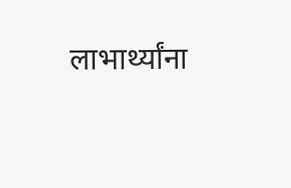लाभार्थ्यांना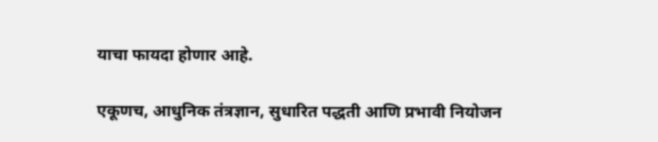याचा फायदा होणार आहे.

एकूणच, आधुनिक तंत्रज्ञान, सुधारित पद्धती आणि प्रभावी नियोजन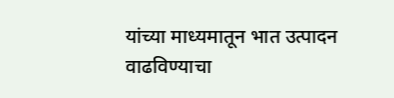यांच्या माध्यमातून भात उत्पादन वाढविण्याचा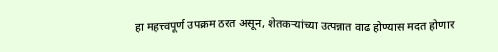हा महत्त्वपूर्ण उपक्रम ठरत असून, शेतकऱ्यांच्या उत्पन्नात वाढ होण्यास मदत होणार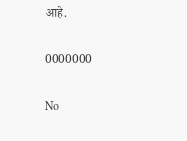आहे.

0000000

No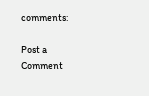comments:

Post a Comment